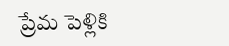ప్రేమ పెళ్లికి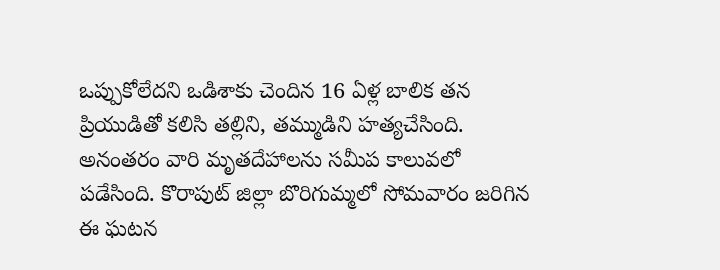ఒప్పుకోలేదని ఒడిశాకు చెందిన 16 ఏళ్ల బాలిక తన ప్రియుడితో కలిసి తల్లిని, తమ్ముడిని హత్యచేసింది. అనంతరం వారి మృతదేహాలను సమీప కాలువలో పడేసింది. కొరాపుట్ జిల్లా బొరిగుమ్మలో సోమవారం జరిగిన ఈ ఘటన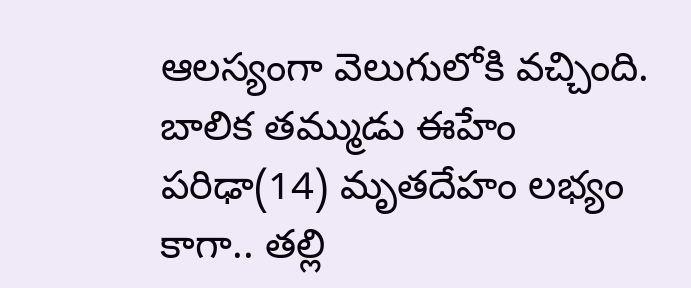ఆలస్యంగా వెలుగులోకి వచ్చింది. బాలిక తమ్ముడు ఈహేం పరిఢా(14) మృతదేహం లభ్యం కాగా.. తల్లి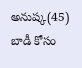అనుష్క(45) బాడీ కోసం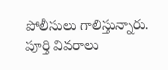పోలీసులు గాలిస్తున్నారు. పూర్తి వివరాలు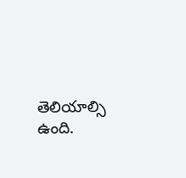తెలియాల్సి ఉంది.